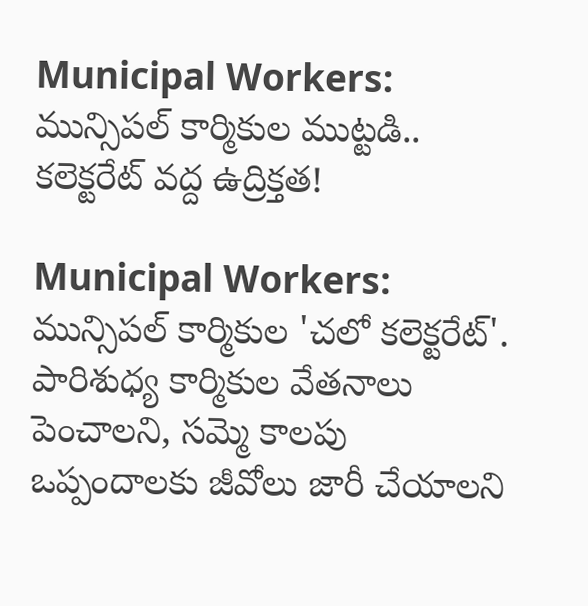Municipal Workers: మున్సిపల్ కార్మికుల ముట్టడి.. కలెక్టరేట్ వద్ద ఉద్రిక్తత!

Municipal Workers: మున్సిపల్ కార్మికుల 'చలో కలెక్టరేట్'. పారిశుధ్య కార్మికుల వేతనాలు పెంచాలని, సమ్మె కాలపు ఒప్పందాలకు జీవోలు జారీ చేయాలని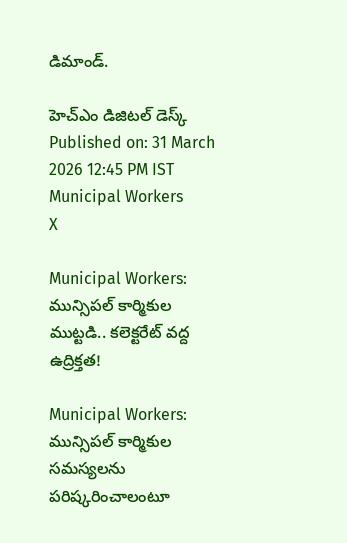డిమాండ్.

హెచ్ఎం డిజిటల్ డెస్క్
Published on: 31 March 2026 12:45 PM IST
Municipal Workers
X

Municipal Workers: మున్సిపల్ కార్మికుల ముట్టడి.. కలెక్టరేట్ వద్ద ఉద్రిక్తత!

Municipal Workers: మున్సిపల్ కార్మికుల సమస్యలను పరిష్కరించాలంటూ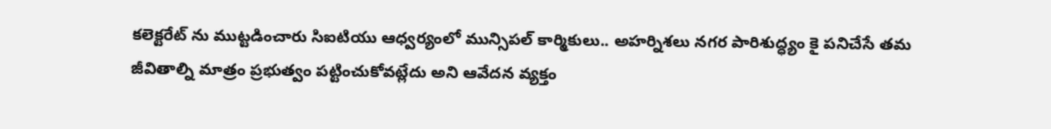కలెక్టరేట్ ను ముట్టడించారు సిఐటియు ఆధ్వర్యంలో మున్సిపల్ కార్మికులు.. అహర్నిశలు నగర పారిశుద్ధ్యం కై పనిచేసే తమ జీవితాల్ని మాత్రం ప్రభుత్వం పట్టించుకోవట్లేదు అని ఆవేదన వ్యక్తం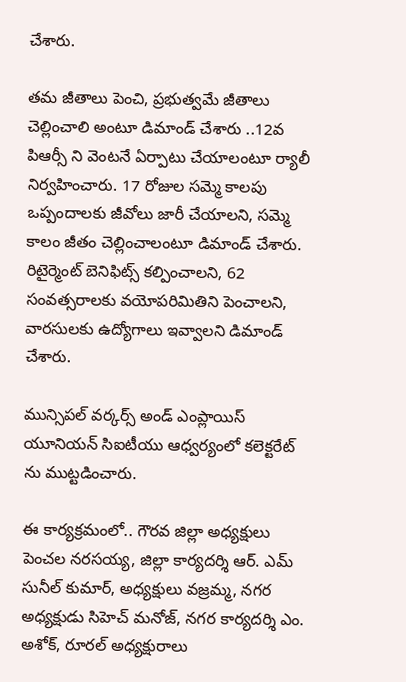చేశారు.

తమ జీతాలు పెంచి, ప్రభుత్వమే జీతాలు చెల్లించాలి అంటూ డిమాండ్ చేశారు ..12వ పిఆర్సీ ని వెంటనే ఏర్పాటు చేయాలంటూ ర్యాలీ నిర్వహించారు. 17 రోజుల సమ్మె కాలపు ఒప్పందాలకు జీవోలు జారీ చేయాలని, సమ్మె కాలం జీతం చెల్లించాలంటూ డిమాండ్ చేశారు. రిటైర్మెంట్ బెనిఫిట్స్ కల్పించాలని, 62 సంవత్సరాలకు వయోపరిమితిని పెంచాలని, వారసులకు ఉద్యోగాలు ఇవ్వాలని డిమాండ్ చేశారు.

మున్సిపల్ వర్కర్స్ అండ్ ఎంప్లాయిస్ యూనియన్ సిఐటీయు ఆధ్వర్యంలో కలెక్టరేట్ ను ముట్టడించారు.

ఈ కార్యక్రమంలో.. గౌరవ జిల్లా అధ్యక్షులు పెంచల నరసయ్య, జిల్లా కార్యదర్శి ఆర్. ఎమ్ సునీల్ కుమార్, అధ్యక్షులు వజ్రమ్మ, నగర అధ్యక్షుడు సిహెచ్ మనోజ్, నగర కార్యదర్శి ఎం. అశోక్, రూరల్ అధ్యక్షురాలు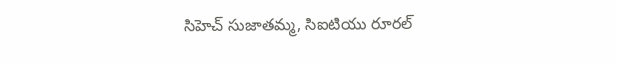సిహెచ్ సుజాతమ్మ, సిఐటియు రూరల్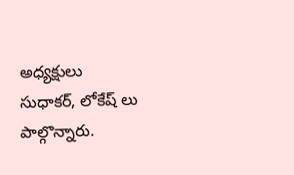అధ్యక్షులు సుధాకర్, లోకేష్ లు పాల్గొన్నారు.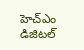హెచ్ఎం డిజిటల్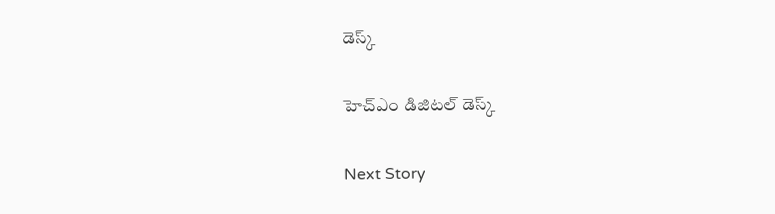డెస్క్

హెచ్ఎం డిజిటల్ డెస్క్

Next Story